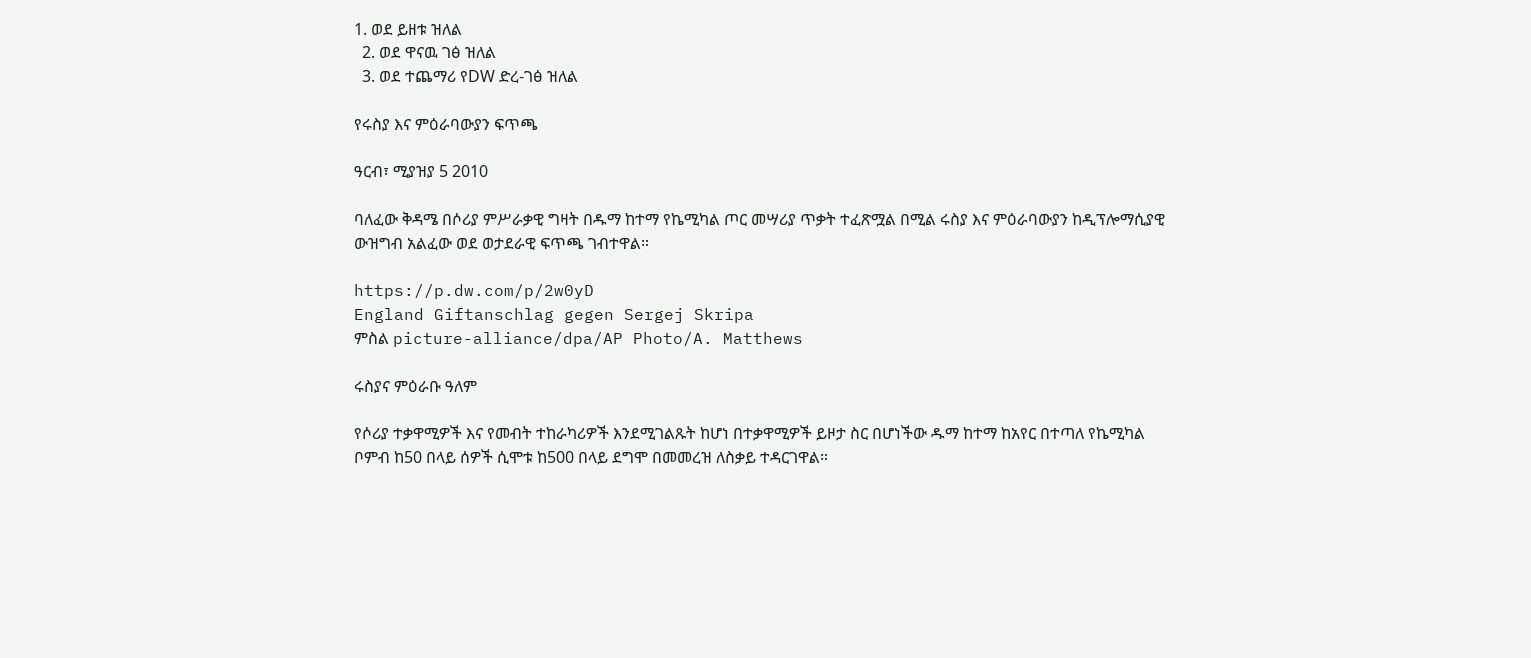1. ወደ ይዘቱ ዝለል
  2. ወደ ዋናዉ ገፅ ዝለል
  3. ወደ ተጨማሪ የDW ድረ-ገፅ ዝለል

የሩስያ እና ምዕራባውያን ፍጥጫ

ዓርብ፣ ሚያዝያ 5 2010

ባለፈው ቅዳሜ በሶሪያ ምሥራቃዊ ግዛት በዱማ ከተማ የኬሚካል ጦር መሣሪያ ጥቃት ተፈጽሟል በሚል ሩስያ እና ምዕራባውያን ከዲፕሎማሲያዊ ውዝግብ አልፈው ወደ ወታደራዊ ፍጥጫ ገብተዋል።

https://p.dw.com/p/2w0yD
England Giftanschlag gegen Sergej Skripa
ምስል picture-alliance/dpa/AP Photo/A. Matthews

ሩስያና ምዕራቡ ዓለም

የሶሪያ ተቃዋሚዎች እና የመብት ተከራካሪዎች እንደሚገልጹት ከሆነ በተቃዋሚዎች ይዞታ ስር በሆነችው ዱማ ከተማ ከአየር በተጣለ የኬሚካል ቦምብ ከ50 በላይ ሰዎች ሲሞቱ ከ500 በላይ ደግሞ በመመረዝ ለስቃይ ተዳርገዋል።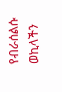የብራሰልሱ ወኪላችን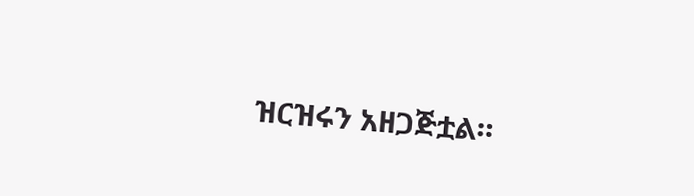ዝርዝሩን አዘጋጅቷል።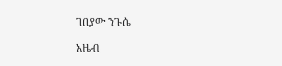ገበያው ንጉሴ

አዜብ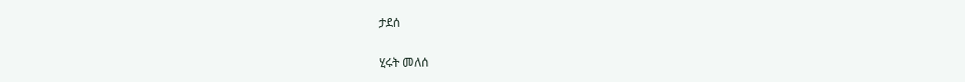ታደሰ

ሂሩት መለሰ